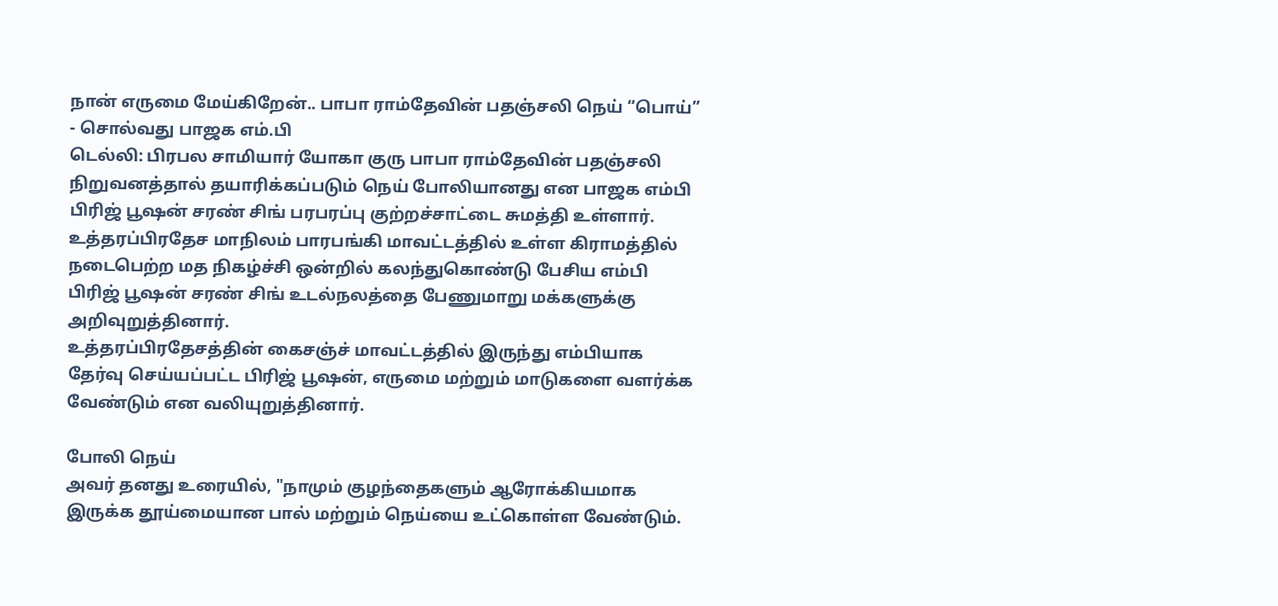நான் எருமை மேய்கிறேன்.. பாபா ராம்தேவின் பதஞ்சலி நெய் “பொய்” - சொல்வது பாஜக எம்.பி
டெல்லி: பிரபல சாமியார் யோகா குரு பாபா ராம்தேவின் பதஞ்சலி நிறுவனத்தால் தயாரிக்கப்படும் நெய் போலியானது என பாஜக எம்பி பிரிஜ் பூஷன் சரண் சிங் பரபரப்பு குற்றச்சாட்டை சுமத்தி உள்ளார்.
உத்தரப்பிரதேச மாநிலம் பாரபங்கி மாவட்டத்தில் உள்ள கிராமத்தில் நடைபெற்ற மத நிகழ்ச்சி ஒன்றில் கலந்துகொண்டு பேசிய எம்பி பிரிஜ் பூஷன் சரண் சிங் உடல்நலத்தை பேணுமாறு மக்களுக்கு அறிவுறுத்தினார்.
உத்தரப்பிரதேசத்தின் கைசஞ்ச் மாவட்டத்தில் இருந்து எம்பியாக தேர்வு செய்யப்பட்ட பிரிஜ் பூஷன், எருமை மற்றும் மாடுகளை வளர்க்க வேண்டும் என வலியுறுத்தினார்.

போலி நெய்
அவர் தனது உரையில், "நாமும் குழந்தைகளும் ஆரோக்கியமாக இருக்க தூய்மையான பால் மற்றும் நெய்யை உட்கொள்ள வேண்டும்.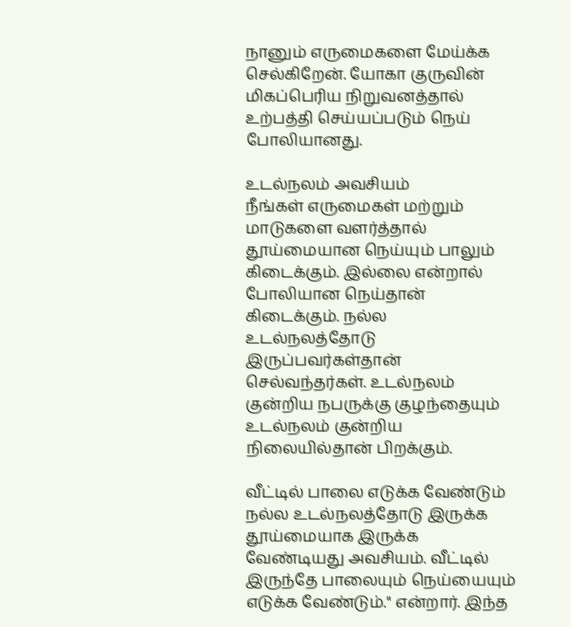நானும் எருமைகளை மேய்க்க செல்கிறேன். யோகா குருவின் மிகப்பெரிய நிறுவனத்தால் உற்பத்தி செய்யப்படும் நெய் போலியானது.

உடல்நலம் அவசியம்
நீங்கள் எருமைகள் மற்றும் மாடுகளை வளர்த்தால் தூய்மையான நெய்யும் பாலும் கிடைக்கும். இல்லை என்றால் போலியான நெய்தான் கிடைக்கும். நல்ல உடல்நலத்தோடு இருப்பவர்கள்தான் செல்வந்தர்கள். உடல்நலம் குன்றிய நபருக்கு குழந்தையும் உடல்நலம் குன்றிய நிலையில்தான் பிறக்கும்.

வீட்டில் பாலை எடுக்க வேண்டும்
நல்ல உடல்நலத்தோடு இருக்க தூய்மையாக இருக்க வேண்டியது அவசியம். வீட்டில் இருந்தே பாலையும் நெய்யையும் எடுக்க வேண்டும்." என்றார். இந்த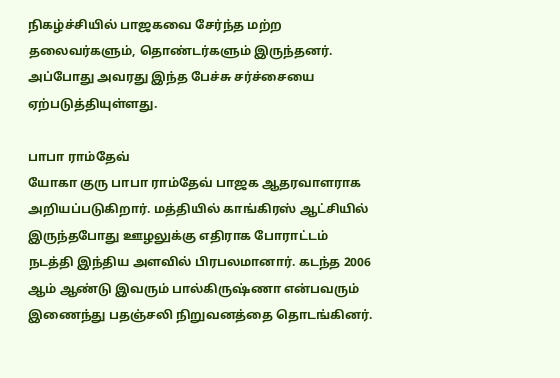நிகழ்ச்சியில் பாஜகவை சேர்ந்த மற்ற தலைவர்களும், தொண்டர்களும் இருந்தனர். அப்போது அவரது இந்த பேச்சு சர்ச்சையை ஏற்படுத்தியுள்ளது.

பாபா ராம்தேவ்
யோகா குரு பாபா ராம்தேவ் பாஜக ஆதரவாளராக அறியப்படுகிறார். மத்தியில் காங்கிரஸ் ஆட்சியில் இருந்தபோது ஊழலுக்கு எதிராக போராட்டம் நடத்தி இந்திய அளவில் பிரபலமானார். கடந்த 2006 ஆம் ஆண்டு இவரும் பால்கிருஷ்ணா என்பவரும் இணைந்து பதஞ்சலி நிறுவனத்தை தொடங்கினர்.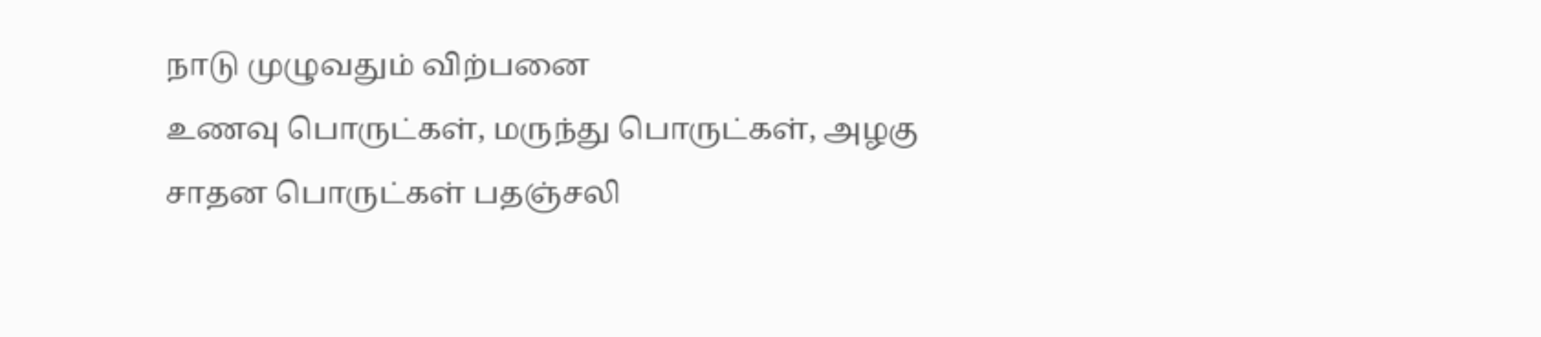நாடு முழுவதும் விற்பனை
உணவு பொருட்கள், மருந்து பொருட்கள், அழகு சாதன பொருட்கள் பதஞ்சலி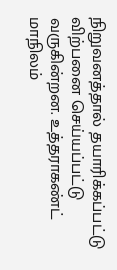நிறுவனத்தால் தயாரிக்கப்பட்டு விற்பனை செய்யப்பட்டு வருகின்றன. உத்தராகண்ட் மாநிலம்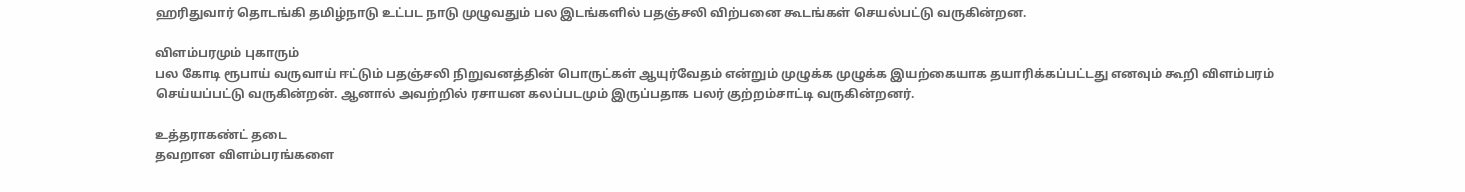ஹரிதுவார் தொடங்கி தமிழ்நாடு உட்பட நாடு முழுவதும் பல இடங்களில் பதஞ்சலி விற்பனை கூடங்கள் செயல்பட்டு வருகின்றன.

விளம்பரமும் புகாரும்
பல கோடி ரூபாய் வருவாய் ஈட்டும் பதஞ்சலி நிறுவனத்தின் பொருட்கள் ஆயுர்வேதம் என்றும் முழுக்க முழுக்க இயற்கையாக தயாரிக்கப்பட்டது எனவும் கூறி விளம்பரம் செய்யப்பட்டு வருகின்றன். ஆனால் அவற்றில் ரசாயன கலப்படமும் இருப்பதாக பலர் குற்றம்சாட்டி வருகின்றனர்.

உத்தராகண்ட் தடை
தவறான விளம்பரங்களை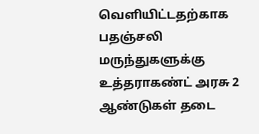வெளியிட்டதற்காக பதஞ்சலி மருந்துகளுக்கு உத்தராகண்ட் அரசு 2 ஆண்டுகள் தடை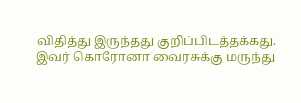விதித்து இருந்தது குறிப்பிடத்தக்கது. இவர் கொரோனா வைரசுக்கு மருந்து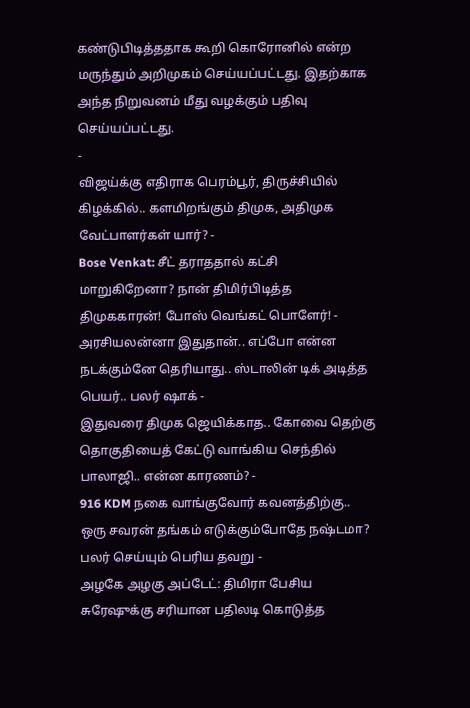கண்டுபிடித்ததாக கூறி கொரோனில் என்ற மருந்தும் அறிமுகம் செய்யப்பட்டது. இதற்காக அந்த நிறுவனம் மீது வழக்கும் பதிவு செய்யப்பட்டது.
-
விஜய்க்கு எதிராக பெரம்பூர், திருச்சியில் கிழக்கில்.. களமிறங்கும் திமுக, அதிமுக வேட்பாளர்கள் யார்? -
Bose Venkat: சீட் தராததால் கட்சி மாறுகிறேனா? நான் திமிர்பிடித்த திமுககாரன்! போஸ் வெங்கட் பொளேர்! -
அரசியலன்னா இதுதான்.. எப்போ என்ன நடக்கும்னே தெரியாது.. ஸ்டாலின் டிக் அடித்த பெயர்.. பலர் ஷாக் -
இதுவரை திமுக ஜெயிக்காத.. கோவை தெற்கு தொகுதியைத் கேட்டு வாங்கிய செந்தில் பாலாஜி.. என்ன காரணம்? -
916 KDM நகை வாங்குவோர் கவனத்திற்கு.. ஒரு சவரன் தங்கம் எடுக்கும்போதே நஷ்டமா? பலர் செய்யும் பெரிய தவறு -
அழகே அழகு அப்டேட்: திமிரா பேசிய சுரேஷுக்கு சரியான பதிலடி கொடுத்த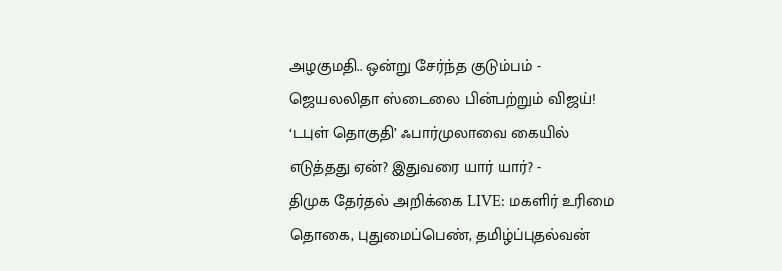அழகுமதி.. ஒன்று சேர்ந்த குடும்பம் -
ஜெயலலிதா ஸ்டைலை பின்பற்றும் விஜய்! ‘டபுள் தொகுதி’ ஃபார்முலாவை கையில் எடுத்தது ஏன்? இதுவரை யார் யார்? -
திமுக தேர்தல் அறிக்கை LIVE: மகளிர் உரிமை தொகை, புதுமைப்பெண், தமிழ்ப்புதல்வன்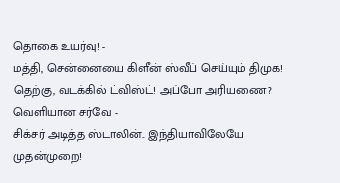தொகை உயர்வு! -
மத்தி, சென்னையை கிளீன் ஸ்வீப் செய்யும் திமுக! தெற்கு, வடக்கில் ட்விஸ்ட்! அப்போ அரியணை? வெளியான சர்வே -
சிக்சர் அடித்த ஸ்டாலின்.. இந்தியாவிலேயே முதன்முறை!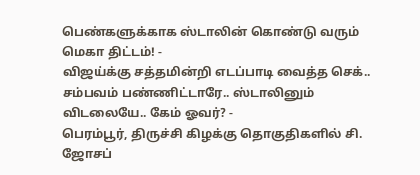பெண்களுக்காக ஸ்டாலின் கொண்டு வரும் மெகா திட்டம்! -
விஜய்க்கு சத்தமின்றி எடப்பாடி வைத்த செக்.. சம்பவம் பண்ணிட்டாரே.. ஸ்டாலினும் விடலையே.. கேம் ஓவர்? -
பெரம்பூர், திருச்சி கிழக்கு தொகுதிகளில் சி. ஜோசப்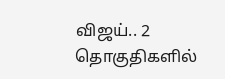விஜய்.. 2 தொகுதிகளில்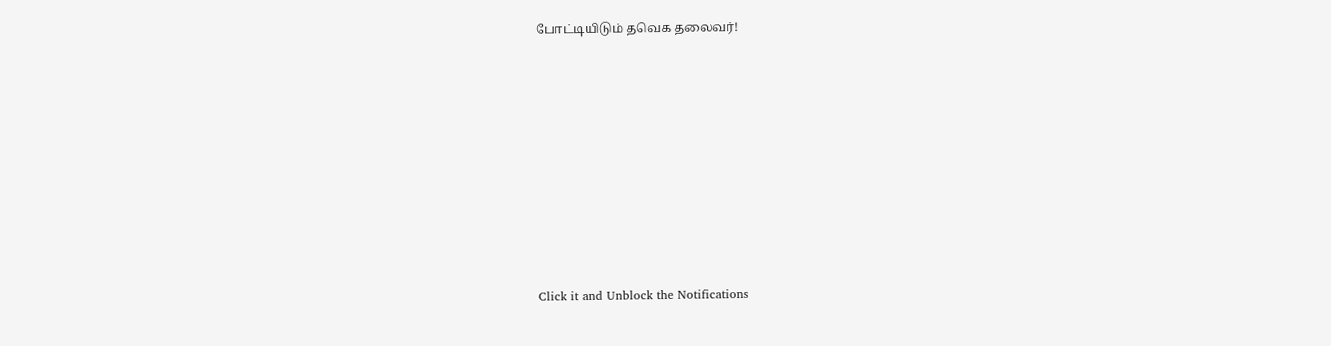போட்டியிடும் தவெக தலைவர்!












Click it and Unblock the Notifications